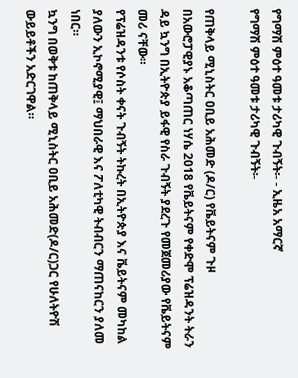የግማሽ ምዕተ ዓመቱ ታሪካዊ ጉብኝት፡- - ኢዜአ አማርኛ
የግማሽ ምዕተ ዓመቱ ታሪካዊ ጉብኝት፡-

የጠቅላይ ሚኒስትር ዐቢይ አሕመድ (ዶ/ር) የቬይትናም ጉዞ
በአውሮፓዊያኑ አቆጣጠር ነሃሴ 2018 የቬይትናም የቀድሞ ፕሬዝዳንት ትራን ዳይ ኳንግ በኢትዮጵያ ይፋዊ የስራ ጉብኝት ያደረጉ የመጀመሪያው የቬይትናም መሪ ናቸው።
የፕሬዝዳንቱ የሶስት ቀናት ጉብኝት ትኩረት በኢትዮጵያ እና ቬይትናም መካከል ያለውን ኢኮኖሚያዊ፤ ማህበራዊ እና ፖለቲካዊ ትብብርን ማጠናከርን ያለመ ነበር።
ኳንግ በወቅቱ ከጠቅላይ ሚኒስትር ዐቢይ አሕመድ(ዶ/ር)ጋር የሁለትዮሽ ውይይቶችን አድርገዋል።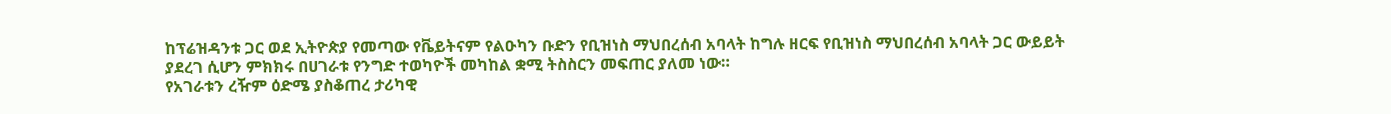ከፕሬዝዳንቱ ጋር ወደ ኢትዮጵያ የመጣው የቬይትናም የልዑካን ቡድን የቢዝነስ ማህበረሰብ አባላት ከግሉ ዘርፍ የቢዝነስ ማህበረሰብ አባላት ጋር ውይይት ያደረገ ሲሆን ምክክሩ በሀገራቱ የንግድ ተወካዮች መካከል ቋሚ ትስስርን መፍጠር ያለመ ነው።
የአገራቱን ረዥም ዕድሜ ያስቆጠረ ታሪካዊ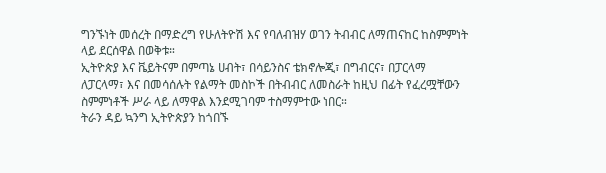ግንኙነት መሰረት በማድረግ የሁለትዮሽ እና የባለብዝሃ ወገን ትብብር ለማጠናከር ከስምምነት ላይ ደርሰዋል በወቅቱ።
ኢትዮጵያ እና ቬይትናም በምጣኔ ሀብት፣ በሳይንስና ቴክኖሎጂ፣ በግብርና፣ በፓርላማ ለፓርላማ፣ እና በመሳሰሉት የልማት መስኮች በትብብር ለመስራት ከዚህ በፊት የፈረሟቸውን ስምምነቶች ሥራ ላይ ለማዋል እንደሚገባም ተስማምተው ነበር።
ትራን ዳይ ኳንግ ኢትዮጵያን ከጎበኙ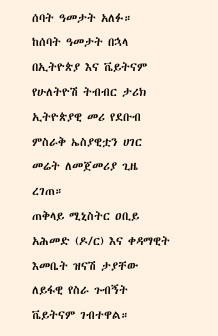ሰባት ዓመታት አለፉ።
ከሰባት ዓመታት በኋላ በኢትዮጵያ እና ቬይትናም የሁለትዮሽ ትብብር ታሪክ ኢትዮጵያዊ መሪ የደቡብ ምስራቅ ኤስያዊቷን ሀገር መሬት ለመጀመሪያ ጊዜ ረገጠ።
ጠቅላይ ሚኒስትር ዐቢይ አሕመድ (ዶ/ር) እና ቀዳማዊት እመቤት ዝናሽ ታያቸው ለይፋዊ የስራ ጉብኝት ቬይትናም ገብተዋል።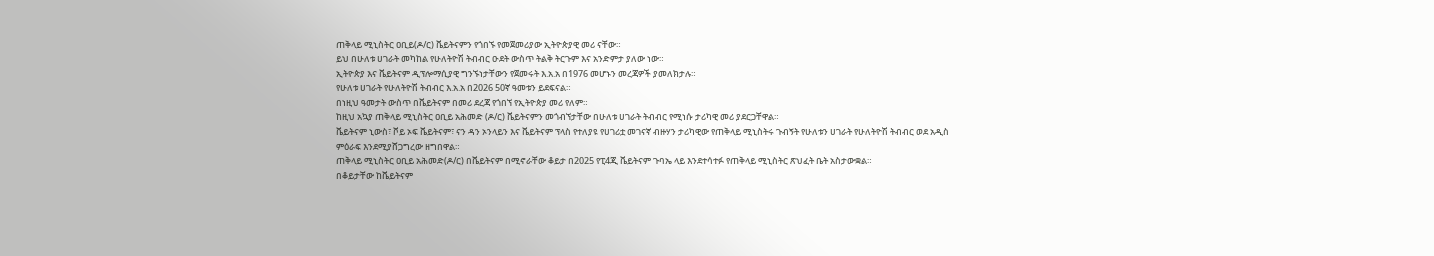ጠቅላይ ሚኒስትር ዐቢይ(ዶ/ር) ቬይትናምን የጎበኙ የመጀመሪያው ኢትዮጵያዊ መሪ ናቸው።
ይህ በሁለቱ ሀገራት መካከል የሁለትዮሽ ትብብር ዑደት ውስጥ ትልቅ ትርጉም እና አንድምታ ያለው ነው።
ኢትዮጵያ እና ቬይትናም ዲፕሎማሲያዊ ግንኙነታቸውን የጀመሩት እ.አ.አ በ1976 መሆኑን መረጃዎች ያመለክታሉ።
የሁለቱ ሀገራት የሁለትዮሽ ትብብር እ.አ.አ በ2026 50ኛ ዓመቱን ይደፍናል።
በነዚህ ዓመታት ውስጥ በቬይትናም በመሪ ደረጃ የጎበኘ የኢትዮጵያ መሪ የለም።
ከዚህ አኳያ ጠቅላይ ሚኒስትር ዐቢይ አሕመድ (ዶ/ር) ቬይትናምን መጎብኘታቸው በሁለቱ ሀገራት ትብብር የሚነሱ ታሪካዊ መሪ ያደርጋቸዋል።
ቬይትናም ኒውስ፣ ቮይ ኦፍ ቬይትናም፣ ናን ዳን ኦንላይን እና ቬይትናም ፕላስ የተለያዩ የሀገሪቷ መገናኛ ብዙሃን ታሪካዊው የጠቅላይ ሚኒስትሩ ጉብኝት የሁለቱን ሀገራት የሁለትዮሽ ትብብር ወደ አዲስ ምዕራፍ እንደሚያሸጋግረው ዘግበዋል።
ጠቅላይ ሚኒስትር ዐቢይ አሕመድ(ዶ/ር) በቬይትናም በሚኖራቸው ቆይታ በ2025 የፒ4ጂ ቬይትናም ጉባኤ ላይ እንደተሳተፉ የጠቅላይ ሚኒስትር ጽህፈት ቤት አስታውቋል።
በቆይታቸው ከቬይትናም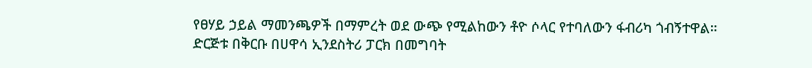የፀሃይ ኃይል ማመንጫዎች በማምረት ወደ ውጭ የሚልከውን ቶዮ ሶላር የተባለውን ፋብሪካ ጎብኝተዋል።
ድርጅቱ በቅርቡ በሀዋሳ ኢንደስትሪ ፓርክ በመግባት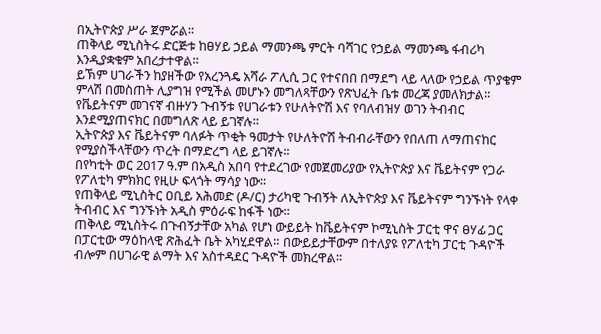በኢትዮጵያ ሥራ ጀምሯል።
ጠቅላይ ሚኒስትሩ ድርጅቱ ከፀሃይ ኃይል ማመንጫ ምርት ባሻገር የኃይል ማመንጫ ፋብሪካ እንዲያቋቁም አበረታተዋል።
ይኽም ሀገራችን ከያዘችው የአረንጓዴ አሻራ ፖሊሲ ጋር የተናበበ በማደግ ላይ ላለው የኃይል ጥያቄም ምላሽ በመስጠት ሊያግዝ የሚችል መሆኑን መግለጻቸውን የጽህፈት ቤቱ መረጃ ያመለክታል።
የቬይትናም መገናኛ ብዙሃን ጉብኝቱ የሀገራቱን የሁለትዮሽ እና የባለብዝሃ ወገን ትብብር እንደሚያጠናክር በመግለጽ ላይ ይገኛሉ።
ኢትዮጵያ እና ቬይትናም ባለፉት ጥቂት ዓመታት የሁለትዮሽ ትብብራቸውን የበለጠ ለማጠናከር የሚያስችላቸውን ጥረት በማድረግ ላይ ይገኛሉ።
በየካቲት ወር 2017 ዓ.ም በአዲስ አበባ የተደረገው የመጀመሪያው የኢትዮጵያ እና ቬይትናም የጋራ የፖለቲካ ምክክር የዚሁ ፍላጎት ማሳያ ነው።
የጠቅላይ ሚኒስትር ዐቢይ አሕመድ (ዶ/ር) ታሪካዊ ጉብኝት ለኢትዮጵያ እና ቬይትናም ግንኙነት የላቀ ትብብር እና ግንኙነት አዲስ ምዕራፍ ከፋች ነው።
ጠቅላይ ሚኒስትሩ በጉብኝታቸው አካል የሆነ ውይይት ከቬይትናም ኮሚኒስት ፓርቲ ዋና ፀሃፊ ጋር በፓርቲው ማዕከላዊ ጽሕፈት ቤት አካሂደዋል። በውይይታቸውም በተለያዩ የፖለቲካ ፓርቲ ጉዳዮች ብሎም በሀገራዊ ልማት እና አስተዳደር ጉዳዮች መክረዋል።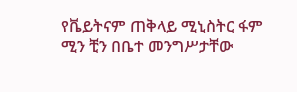የቬይትናም ጠቅላይ ሚኒስትር ፋም ሚን ቺን በቤተ መንግሥታቸው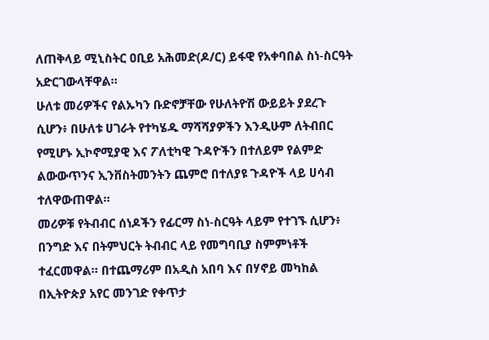ለጠቅላይ ሚኒስትር ዐቢይ አሕመድ(ዶ/ር) ይፋዊ የአቀባበል ስነ-ስርዓት አድርገውላቸዋል።
ሁለቱ መሪዎችና የልኡካን ቡድኖቻቸው የሁለትዮሽ ውይይት ያደረጉ ሲሆን፥ በሁለቱ ሀገራት የተካሄዱ ማሻሻያዎችን እንዲሁም ለትብበር የሚሆኑ ኢኮኖሚያዊ እና ፖለቲካዊ ጉዳዮችን በተለይም የልምድ ልውውጥንና ኢንቨስትመንትን ጨምሮ በተለያዩ ጉዳዮች ላይ ሀሳብ ተለዋውጠዋል።
መሪዎቹ የትብብር ሰነዶችን የፊርማ ስነ-ስርዓት ላይም የተገኙ ሲሆን፥ በንግድ እና በትምህርት ትብብር ላይ የመግባቢያ ስምምነቶች ተፈርመዋል። በተጨማሪም በአዲስ አበባ እና በሃኖይ መካከል በኢትዮጵያ አየር መንገድ የቀጥታ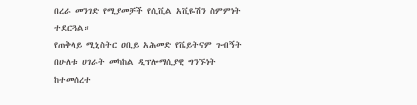በረራ መንገድ የሚያመቻች የሲቪል አቪዬሽን ስምምነት ተደርጓል።
የጠቅላይ ሚኒስትር ዐቢይ አሕመድ የቬይትናም ጉብኝት በሁለቱ ሀገራት መካከል ዲፕሎማሲያዊ ግንኙነት ከተመሰረተ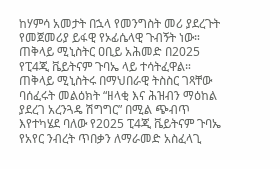ከሃምሳ አመታት በኋላ የመንግስት መሪ ያደረጉት የመጀመሪያ ይፋዊ የኦፊሴላዊ ጉብኝት ነው።
ጠቅላይ ሚኒስትር ዐቢይ አሕመድ በ2025 የፒ4ጂ ቬይትናም ጉባኤ ላይ ተሳትፈዋል።
ጠቅላይ ሚኒስትሩ በማህበራዊ ትስስር ገጻቸው ባሰፈሩት መልዕክት “ዘላቂ እና ሕዝብን ማዕከል ያደረገ አረንጓዴ ሽግግር” በሚል ጭብጥ እየተካሄደ ባለው የ2025 ፒ4ጂ ቬይትናም ጉባኤ የአየር ንብረት ጥበቃን ለማራመድ አስፈላጊ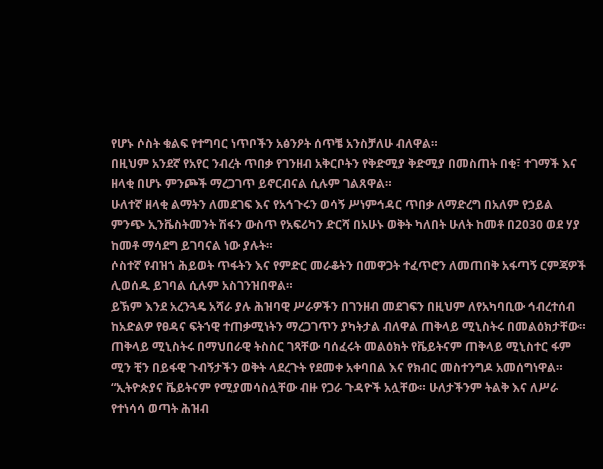የሆኑ ሶስት ቁልፍ የተግባር ነጥቦችን አፅንዖት ሰጥቼ አንስቻለሁ ብለዋል።
በዚህም አንደኛ የአየር ንብረት ጥበቃ የገንዘብ አቅርቦትን የቅድሚያ ቅድሚያ በመስጠት በቂ፣ ተገማች እና ዘላቂ በሆኑ ምንጮች ማረጋገጥ ይኖርብናል ሲሉም ገልጸዋል።
ሁለተኛ ዘላቂ ልማትን ለመደገፍ እና የአኅጉሩን ወሳኝ ሥነምኅዳር ጥበቃ ለማድረግ በአለም የኃይል ምንጭ ኢንቬስትመንት ሽፋን ውስጥ የአፍሪካን ድርሻ በአሁኑ ወቅት ካለበት ሁለት ከመቶ በ2030 ወደ ሃያ ከመቶ ማሳደግ ይገባናል ነው ያሉት።
ሶስተኛ የብዝኀ ሕይወት ጥፋትን እና የምድር መራቆትን በመዋጋት ተፈጥሮን ለመጠበቅ አፋጣኝ ርምጃዎች ሊወሰዱ ይገባል ሲሉም አስገንዝበዋል።
ይኽም እንደ አረንጓዴ አሻራ ያሉ ሕዝባዊ ሥራዎችን በገንዘብ መደገፍን በዚህም ለየአካባቢው ኅብረተሰብ ከአድልዎ የፀዳና ፍትኀዊ ተጠቃሚነትን ማረጋገጥን ያካትታል ብለዋል ጠቅላይ ሚኒስትሩ በመልዕክታቸው።
ጠቅላይ ሚኒስትሩ በማህበራዊ ትስስር ገጻቸው ባሰፈሩት መልዕክት የቬይትናም ጠቅላይ ሚኒስተር ፋም ሚን ቺን በይፋዊ ጉብኝታችን ወቅት ላደረጉት የደመቀ አቀባበል እና የክብር መስተንግዶ አመሰግነዋል።
“ኢትዮጵያና ቬይትናም የሚያመሳስሏቸው ብዙ የጋራ ጉዳዮች አሏቸው። ሁለታችንም ትልቅ እና ለሥራ የተነሳሳ ወጣት ሕዝብ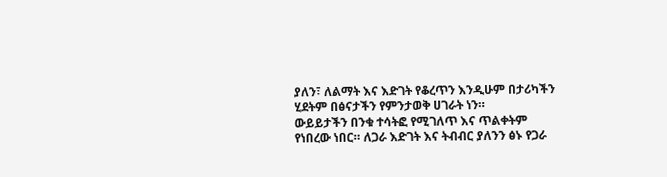ያለን፣ ለልማት እና እድገት የቆረጥን እንዲሁም በታሪካችን ሂደትም በፅናታችን የምንታወቅ ሀገራት ነን።
ውይይታችን በንቁ ተሳትፎ የሚገለጥ እና ጥልቀትም የነበረው ነበር። ለጋራ እድገት እና ትብብር ያለንን ፅኑ የጋራ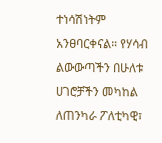ተነሳሽነትም አንፀባርቀናል። የሃሳብ ልውውጣችን በሁለቱ ሀገሮቻችን መካከል ለጠንካራ ፖለቲካዊ፣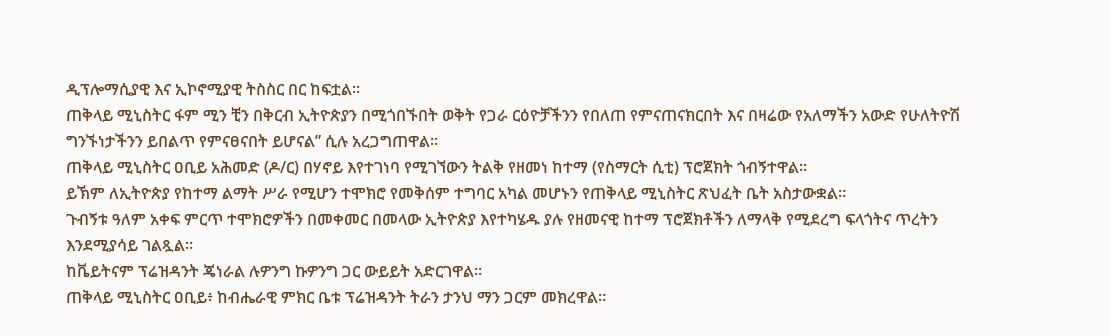ዲፕሎማሲያዊ እና ኢኮኖሚያዊ ትስስር በር ከፍቷል።
ጠቅላይ ሚኒስትር ፋም ሚን ቺን በቅርብ ኢትዮጵያን በሚጎበኙበት ወቅት የጋራ ርዕዮቻችንን የበለጠ የምናጠናክርበት እና በዛሬው የአለማችን አውድ የሁለትዮሽ ግንኙነታችንን ይበልጥ የምናፀናበት ይሆናል” ሲሉ አረጋግጠዋል።
ጠቅላይ ሚኒስትር ዐቢይ አሕመድ (ዶ/ር) በሃኖይ እየተገነባ የሚገኘውን ትልቅ የዘመነ ከተማ (የስማርት ሲቲ) ፕሮጀክት ጎብኝተዋል።
ይኽም ለኢትዮጵያ የከተማ ልማት ሥራ የሚሆን ተሞክሮ የመቅሰም ተግባር አካል መሆኑን የጠቅላይ ሚኒስትር ጽህፈት ቤት አስታውቋል።
ጉብኝቱ ዓለም አቀፍ ምርጥ ተሞክሮዎችን በመቀመር በመላው ኢትዮጵያ እየተካሄዱ ያሉ የዘመናዊ ከተማ ፕሮጀክቶችን ለማላቅ የሚደረግ ፍላጎትና ጥረትን እንደሚያሳይ ገልጿል።
ከቬይትናም ፕሬዝዳንት ጄነራል ሉዎንግ ኩዎንግ ጋር ውይይት አድርገዋል።
ጠቅላይ ሚኒስትር ዐቢይ፥ ከብሔራዊ ምክር ቤቱ ፕሬዝዳንት ትራን ታንህ ማን ጋርም መክረዋል።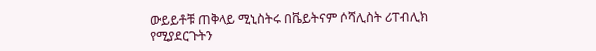ውይይቶቹ ጠቅላይ ሚኒስትሩ በቬይትናም ሶሻሊስት ሪፐብሊክ የሚያደርጉትን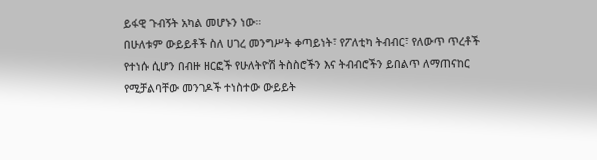ይፋዊ ጉብኝት አካል መሆኑን ነው።
በሁለቱም ውይይቶች ስለ ሀገረ መንግሥት ቀጣይነት፣ የፖለቲካ ትብብር፣ የለውጥ ጥረቶች የተነሱ ሲሆን በብዙ ዘርፎች የሁለትዮሽ ትስስሮችን እና ትብብሮችን ይበልጥ ለማጠናከር የሚቻልባቸው መንገዶች ተነስተው ውይይት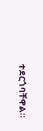ተደርጎባቸዋል።